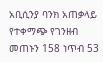አቢሲንያ ባንክ አጠቃላይ የተቀማጭ የገንዘብ መጠኑን 158 ነጥብ 53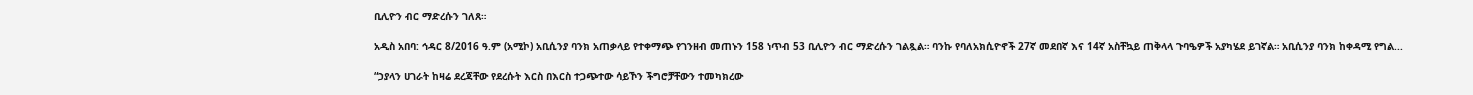ቢሊዮን ብር ማድረሱን ገለጸ።

አዲስ አበባ: ኅዳር 8/2016 ዓ.ም (አሚኮ) አቢሲንያ ባንክ አጠቃላይ የተቀማጭ የገንዘብ መጠኑን 158 ነጥብ 53 ቢሊዮን ብር ማድረሱን ገልጿል። ባንኩ የባለአክሲዮኖች 27ኛ መደበኛ እና 14ኛ አስቸኳይ ጠቅላላ ጉባዔዎች አያካሄደ ይገኛል። አቢሲንያ ባንክ ከቀዳሚ የግል...

“ኃያላን ሀገራት ከዛሬ ደረጃቸው የደረሱት እርስ በእርስ ተጋጭተው ሳይኾን ችግሮቻቸውን ተመካክረው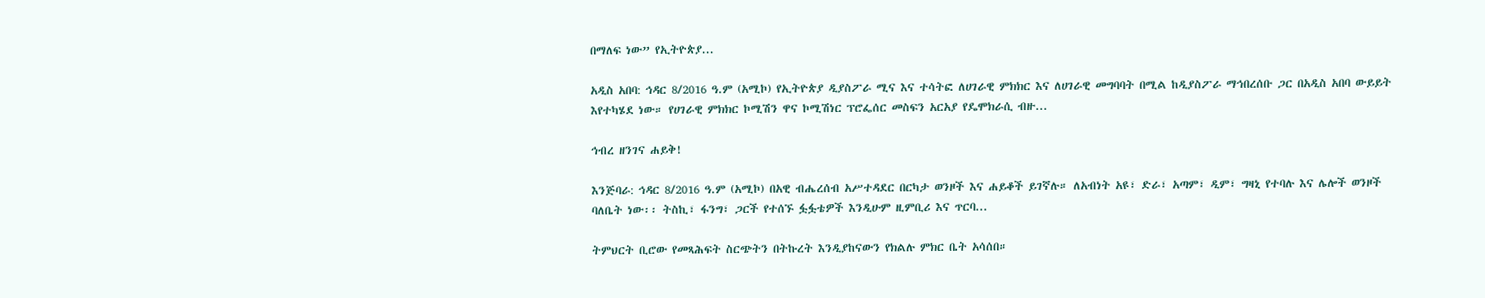በማለፍ ነው” የኢትዮጵያ...

አዲስ አበባ: ኅዳር 8/2016 ዓ.ም (አሚኮ) የኢትዮጵያ ዲያስፖራ ሚና እና ተሳትፎ ለሀገራዊ ምክክር እና ለሀገራዊ መግባባት በሚል ከዲያስፖራ ማኅበረሰቡ ጋር በአዲስ አበባ ውይይት እየተካሄደ ነው። የሀገራዊ ምክክር ኮሚሽን ዋና ኮሚሽነር ፕሮፌሰር መስፍን አርአያ የዴሞክራሲ ብዙ...

ኅብረ ዘንገና ሐይቅ!

እንጅባራ: ኅዳር 8/2016 ዓ.ም (አሚኮ) በአዊ ብሔረሰብ አሥተዳደር በርካታ ወንዞች እና ሐይቆች ይገኛሉ። ለአብነት አዩ፣ ድራ፣ አጣም፣ ዲም፣ ግዛኒ የተባሉ እና ሌሎች ወንዞች ባለቤት ነው፡፡ ትስኪ፣ ፋንግ፣ ጋርች የተሰኙ ፏፏቴዎች እንዲሁም ዚምቢሪ እና ጥርባ...

ትምህርት ቢሮው የመጻሕፍት ስርጭትን በትኩረት እንዲያከናውን የክልሉ ምክር ቤት አሳሰበ።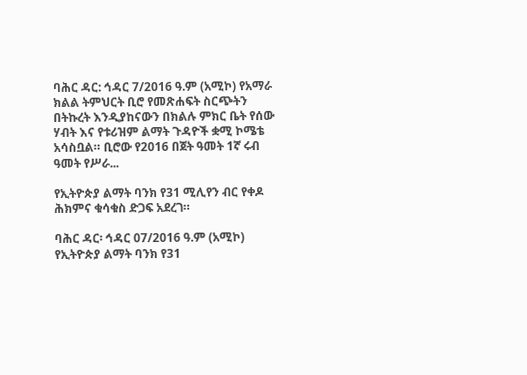ባሕር ዳር: ኅዳር 7/2016 ዓ.ም (አሚኮ) የአማራ ክልል ትምህርት ቢሮ የመጽሐፍት ስርጭትን በትኩረት እንዲያከናውን በክልሉ ምክር ቤት የሰው ሃብት እና የቱሪዝም ልማት ጉዳዮች ቋሚ ኮሜቴ አሳስቧል። ቢሮው የ2016 በጀት ዓመት 1ኛ ሩብ ዓመት የሥራ...

የኢትዮጵያ ልማት ባንክ የ31 ሚሊየን ብር የቀዶ ሕክምና ቁሳቁስ ድጋፍ አደረገ።

ባሕር ዳር፡ ኅዳር 07/2016 ዓ.ም (አሚኮ) የኢትዮጵያ ልማት ባንክ የ31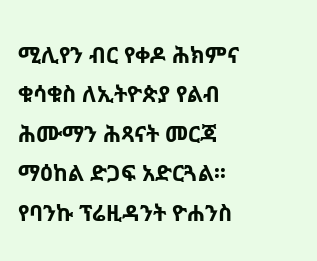ሚሊየን ብር የቀዶ ሕክምና ቁሳቁስ ለኢትዮጵያ የልብ ሕሙማን ሕጻናት መርጃ ማዕከል ድጋፍ አድርጓል፡፡ የባንኩ ፕሬዚዳንት ዮሐንስ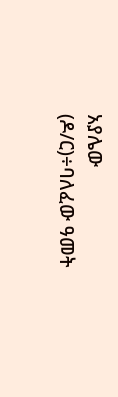አያሌው (ዶ/ር)÷ባለፈው ዓመት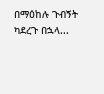በማዕከሉ ጉብኝት ካደረጉ በኋላ...